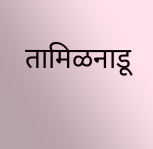तामिळनाडू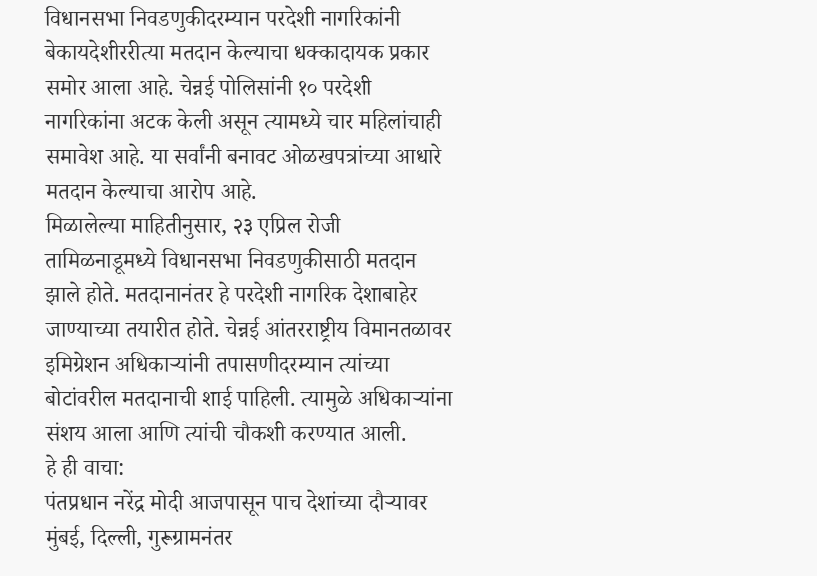विधानसभा निवडणुकीदरम्यान परदेशी नागरिकांनी बेकायदेशीररीत्या मतदान केल्याचा धक्कादायक प्रकार समोर आला आहे. चेन्नई पोलिसांनी १० परदेशी नागरिकांना अटक केली असून त्यामध्ये चार महिलांचाही समावेश आहे. या सर्वांनी बनावट ओळखपत्रांच्या आधारे मतदान केल्याचा आरोप आहे.
मिळालेल्या माहितीनुसार, २३ एप्रिल रोजी तामिळनाडूमध्ये विधानसभा निवडणुकीसाठी मतदान झाले होते. मतदानानंतर हे परदेशी नागरिक देशाबाहेर जाण्याच्या तयारीत होते. चेन्नई आंतरराष्ट्रीय विमानतळावर इमिग्रेशन अधिकाऱ्यांनी तपासणीदरम्यान त्यांच्या बोटांवरील मतदानाची शाई पाहिली. त्यामुळे अधिकाऱ्यांना संशय आला आणि त्यांची चौकशी करण्यात आली.
हे ही वाचा:
पंतप्रधान नरेंद्र मोदी आजपासून पाच देशांच्या दौऱ्यावर
मुंबई, दिल्ली, गुरूग्रामनंतर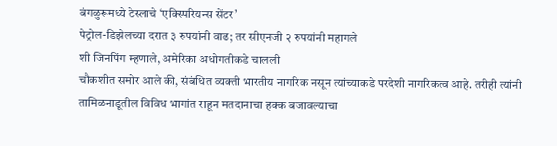बंगळुरूमध्ये टेस्लाचे ‘एक्स्पिरियन्स सेंटर’
पेट्रोल-डिझेलच्या दरात ३ रुपयांनी वाढ; तर सीएनजी २ रुपयांनी महागले
शी जिनपिंग म्हणाले, अमेरिका अधोगतीकडे चालली
चौकशीत समोर आले की, संबंधित व्यक्ती भारतीय नागरिक नसून त्यांच्याकडे परदेशी नागरिकत्व आहे. तरीही त्यांनी तामिळनाडूतील विविध भागांत राहून मतदानाचा हक्क बजावल्याचा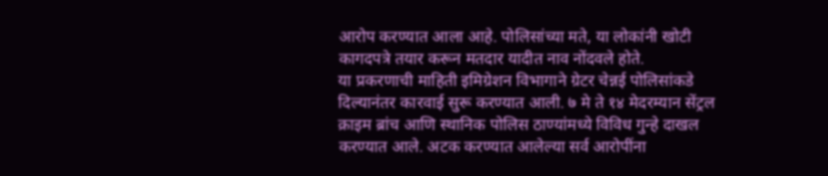आरोप करण्यात आला आहे. पोलिसांच्या मते, या लोकांनी खोटी कागदपत्रे तयार करून मतदार यादीत नाव नोंदवले होते.
या प्रकरणाची माहिती इमिग्रेशन विभागाने ग्रेटर चेन्नई पोलिसांकडे दिल्यानंतर कारवाई सुरू करण्यात आली. ७ मे ते १४ मेदरम्यान सेंट्रल क्राइम ब्रांच आणि स्थानिक पोलिस ठाण्यांमध्ये विविध गुन्हे दाखल करण्यात आले. अटक करण्यात आलेल्या सर्व आरोपींना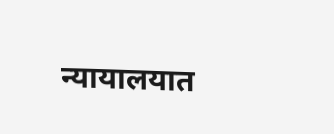न्यायालयात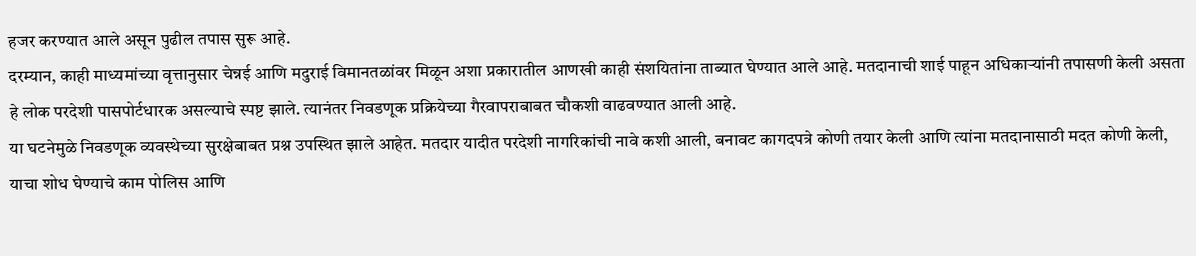हजर करण्यात आले असून पुढील तपास सुरू आहे.
दरम्यान, काही माध्यमांच्या वृत्तानुसार चेन्नई आणि मदुराई विमानतळांवर मिळून अशा प्रकारातील आणखी काही संशयितांना ताब्यात घेण्यात आले आहे. मतदानाची शाई पाहून अधिकाऱ्यांनी तपासणी केली असता हे लोक परदेशी पासपोर्टधारक असल्याचे स्पष्ट झाले. त्यानंतर निवडणूक प्रक्रियेच्या गैरवापराबाबत चौकशी वाढवण्यात आली आहे.
या घटनेमुळे निवडणूक व्यवस्थेच्या सुरक्षेबाबत प्रश्न उपस्थित झाले आहेत. मतदार यादीत परदेशी नागरिकांची नावे कशी आली, बनावट कागदपत्रे कोणी तयार केली आणि त्यांना मतदानासाठी मदत कोणी केली, याचा शोध घेण्याचे काम पोलिस आणि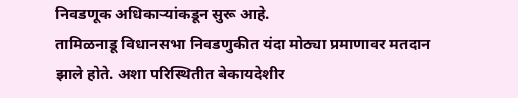निवडणूक अधिकाऱ्यांकडून सुरू आहे.
तामिळनाडू विधानसभा निवडणुकीत यंदा मोठ्या प्रमाणावर मतदान झाले होते. अशा परिस्थितीत बेकायदेशीर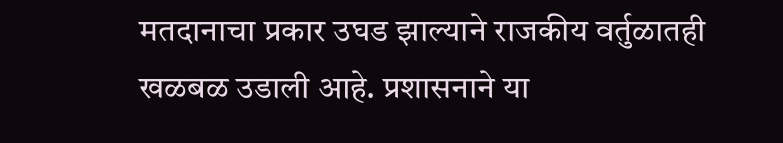मतदानाचा प्रकार उघड झाल्याने राजकीय वर्तुळातही खळबळ उडाली आहे. प्रशासनाने या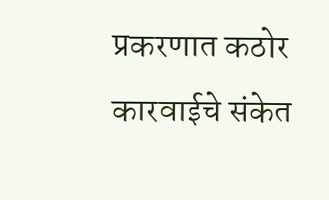प्रकरणात कठोर कारवाईचे संकेत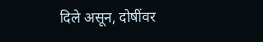दिले असून, दोषींवर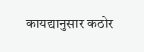कायद्यानुसार कठोर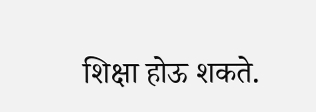शिक्षा होऊ शकते.